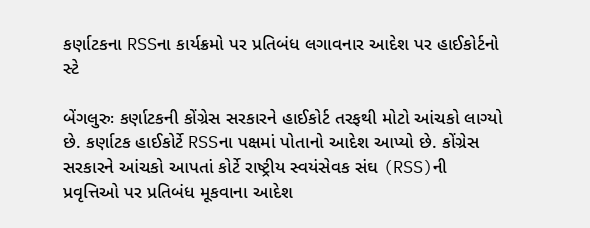કર્ણાટકના RSSના કાર્યક્રમો પર પ્રતિબંધ લગાવનાર આદેશ પર હાઈકોર્ટનો સ્ટે

બેંગલુરુઃ કર્ણાટકની કોંગ્રેસ સરકારને હાઈકોર્ટ તરફથી મોટો આંચકો લાગ્યો છે. કર્ણાટક હાઈકોર્ટે RSSના પક્ષમાં પોતાનો આદેશ આપ્યો છે. કોંગ્રેસ સરકારને આંચકો આપતાં કોર્ટે રાષ્ટ્રીય સ્વયંસેવક સંઘ (RSS)ની પ્રવૃત્તિઓ પર પ્રતિબંધ મૂકવાના આદેશ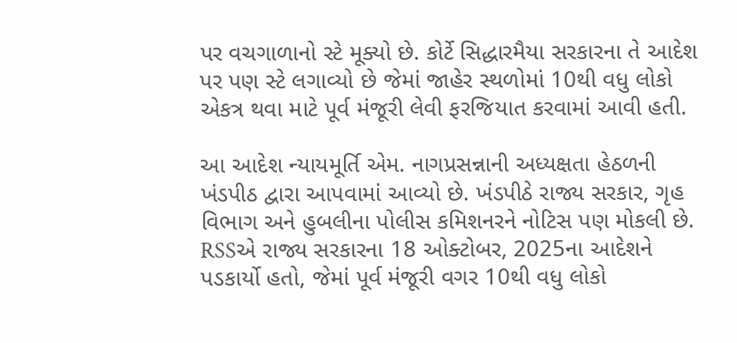પર વચગાળાનો સ્ટે મૂક્યો છે. કોર્ટે સિદ્ધારમૈયા સરકારના તે આદેશ પર પણ સ્ટે લગાવ્યો છે જેમાં જાહેર સ્થળોમાં 10થી વધુ લોકો એકત્ર થવા માટે પૂર્વ મંજૂરી લેવી ફરજિયાત કરવામાં આવી હતી.

આ આદેશ ન્યાયમૂર્તિ એમ. નાગપ્રસન્નાની અધ્યક્ષતા હેઠળની ખંડપીઠ દ્વારા આપવામાં આવ્યો છે. ખંડપીઠે રાજ્ય સરકાર, ગૃહ વિભાગ અને હુબલીના પોલીસ કમિશનરને નોટિસ પણ મોકલી છે. RSSએ રાજ્ય સરકારના 18 ઓક્ટોબર, 2025ના આદેશને પડકાર્યો હતો, જેમાં પૂર્વ મંજૂરી વગર 10થી વધુ લોકો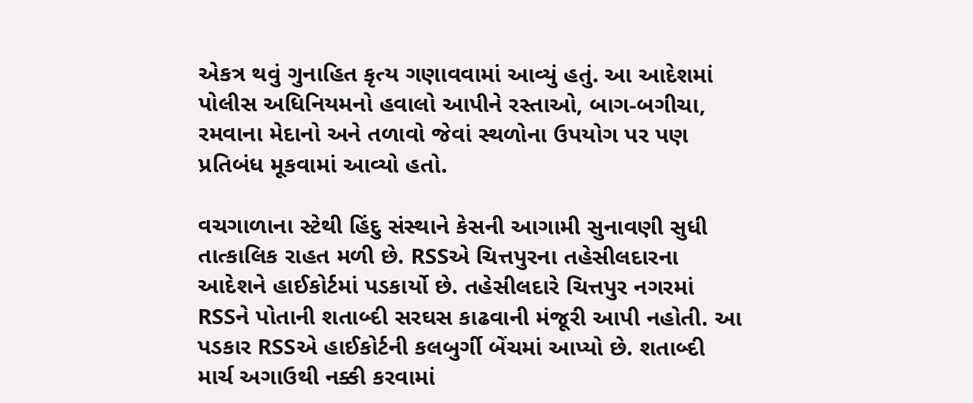એકત્ર થવું ગુનાહિત કૃત્ય ગણાવવામાં આવ્યું હતું. આ આદેશમાં પોલીસ અધિનિયમનો હવાલો આપીને રસ્તાઓ, બાગ-બગીચા, રમવાના મેદાનો અને તળાવો જેવાં સ્થળોના ઉપયોગ પર પણ પ્રતિબંધ મૂકવામાં આવ્યો હતો.

વચગાળાના સ્ટેથી હિંદુ સંસ્થાને કેસની આગામી સુનાવણી સુધી તાત્કાલિક રાહત મળી છે. RSSએ ચિત્તપુરના તહેસીલદારના આદેશને હાઈકોર્ટમાં પડકાર્યો છે. તહેસીલદારે ચિત્તપુર નગરમાં RSSને પોતાની શતાબ્દી સરઘસ કાઢવાની મંજૂરી આપી નહોતી. આ પડકાર RSSએ હાઈકોર્ટની કલબુર્ગી બેંચમાં આપ્યો છે. શતાબ્દી માર્ચ અગાઉથી નક્કી કરવામાં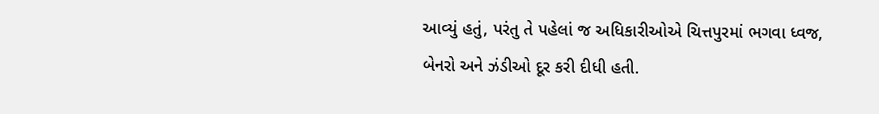આવ્યું હતું, પરંતુ તે પહેલાં જ અધિકારીઓએ ચિત્તપુરમાં ભગવા ધ્વજ, બેનરો અને ઝંડીઓ દૂર કરી દીધી હતી.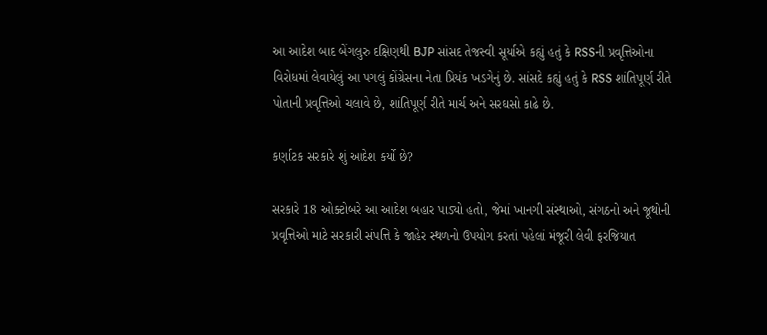આ આદેશ બાદ બેંગલુરુ દક્ષિણથી BJP સાંસદ તેજસ્વી સૂર્યાએ કહ્યું હતું કે RSSની પ્રવૃત્તિઓના વિરોધમાં લેવાયેલું આ પગલું કોંગ્રેસના નેતા પ્રિયંક ખડગેનું છે. સાંસદે કહ્યું હતું કે RSS શાંતિપૂર્ણ રીતે પોતાની પ્રવૃત્તિઓ ચલાવે છે, શાંતિપૂર્ણ રીતે માર્ચ અને સરઘસો કાઢે છે.

કર્ણાટક સરકારે શું આદેશ કર્યો છે?

સરકારે 18 ઓક્ટોબરે આ આદેશ બહાર પાડ્યો હતો, જેમાં ખાનગી સંસ્થાઓ, સંગઠનો અને જૂથોની પ્રવૃત્તિઓ માટે સરકારી સંપત્તિ કે જાહેર સ્થળનો ઉપયોગ કરતાં પહેલાં મંજૂરી લેવી ફરજિયાત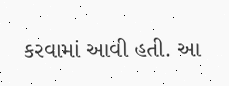કરવામાં આવી હતી. આ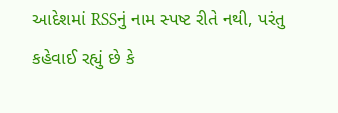આદેશમાં RSSનું નામ સ્પષ્ટ રીતે નથી, પરંતુ કહેવાઈ રહ્યું છે કે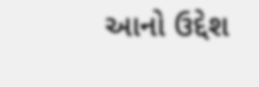આનો ઉદ્દેશ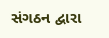સંગઠન દ્વારા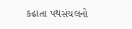કઢાતા પથસંચલનો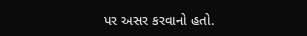પર અસર કરવાનો હતો.